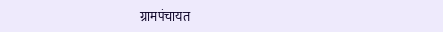ग्रामपंचायत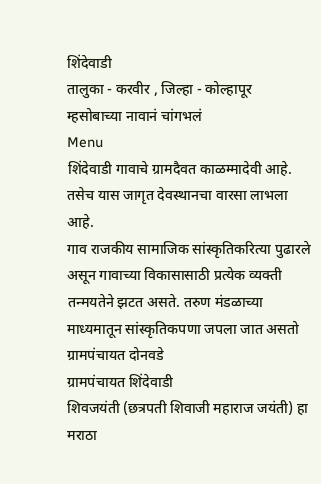शिंदेवाडी
तालुका - करवीर , जिल्हा - कोल्हापूर
म्हसोबाच्या नावानं चांगभलं
Menu
शिंदेवाडी गावाचे ग्रामदैवत काळम्मादेवी आहे. तसेच यास जागृत देवस्थानचा वारसा लाभला आहे.
गाव राजकीय सामाजिक सांस्कृतिकरित्या पुढारले असून गावाच्या विकासासाठी प्रत्येक व्यक्ती तन्मयतेने झटत असते. तरुण मंडळाच्या माध्यमातून सांस्कृतिकपणा जपला जात असतो
ग्रामपंचायत दोनवडे
ग्रामपंचायत शिंदेवाडी
शिवजयंती (छत्रपती शिवाजी महाराज जयंती) हा मराठा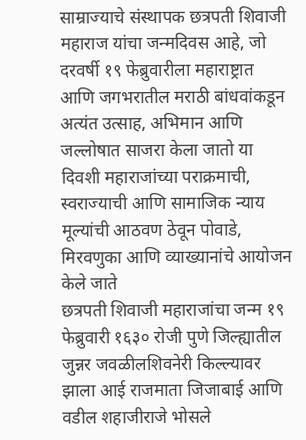साम्राज्याचे संस्थापक छत्रपती शिवाजी महाराज यांचा जन्मदिवस आहे, जो दरवर्षी १९ फेब्रुवारीला महाराष्ट्रात आणि जगभरातील मराठी बांधवांकडून अत्यंत उत्साह, अभिमान आणि जल्लोषात साजरा केला जातो या दिवशी महाराजांच्या पराक्रमाची, स्वराज्याची आणि सामाजिक न्याय मूल्यांची आठवण ठेवून पोवाडे, मिरवणुका आणि व्याख्यानांचे आयोजन केले जाते
छत्रपती शिवाजी महाराजांचा जन्म १९ फेब्रुवारी १६३० रोजी पुणे जिल्ह्यातील जुन्नर जवळीलशिवनेरी किल्ल्यावर झाला आई राजमाता जिजाबाई आणि वडील शहाजीराजे भोसले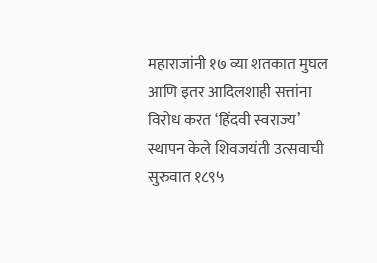महाराजांनी १७ व्या शतकात मुघल आणि इतर आदिलशाही सत्तांना विरोध करत ‘हिंदवी स्वराज्य’ स्थापन केले शिवजयंती उत्सवाची सुरुवात १८९५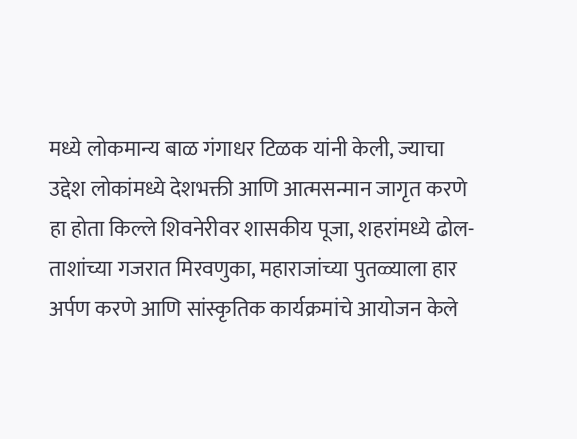मध्ये लोकमान्य बाळ गंगाधर टिळक यांनी केली, ज्याचा उद्देश लोकांमध्ये देशभक्ती आणि आत्मसन्मान जागृत करणे हा होता किल्ले शिवनेरीवर शासकीय पूजा, शहरांमध्ये ढोल-ताशांच्या गजरात मिरवणुका, महाराजांच्या पुतळ्याला हार अर्पण करणे आणि सांस्कृतिक कार्यक्रमांचे आयोजन केले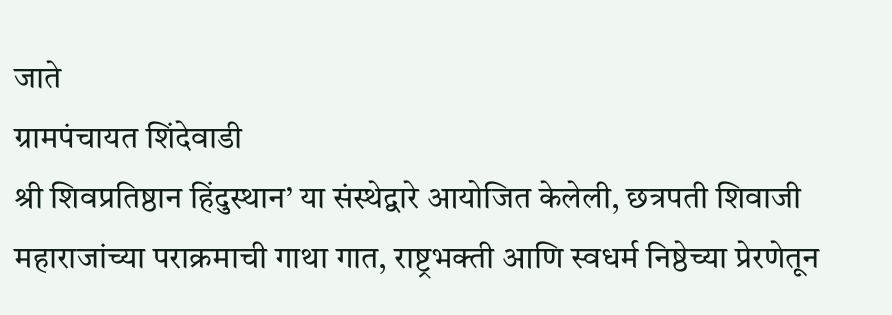जाते
ग्रामपंचायत शिंदेवाडी
श्री शिवप्रतिष्ठान हिंदुस्थान’ या संस्थेद्वारे आयोजित केलेली, छत्रपती शिवाजी महाराजांच्या पराक्रमाची गाथा गात, राष्ट्रभक्ती आणि स्वधर्म निष्ठेच्या प्रेरणेतून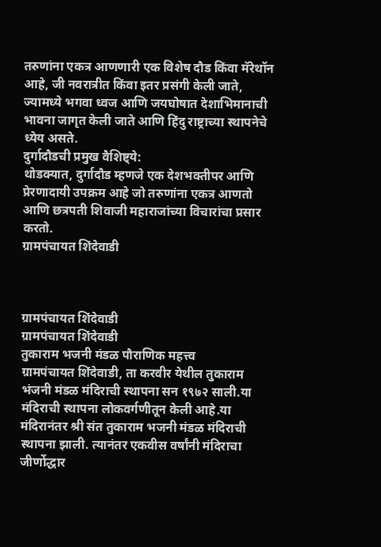तरुणांना एकत्र आणणारी एक विशेष दौड किंवा मॅरेथॉन आहे, जी नवरात्रीत किंवा इतर प्रसंगी केली जाते, ज्यामध्ये भगवा ध्वज आणि जयघोषात देशाभिमानाची भावना जागृत केली जाते आणि हिंदु राष्ट्राच्या स्थापनेचे ध्येय असते.
दुर्गादौडची प्रमुख वैशिष्ट्ये:
थोडक्यात, दुर्गादौड म्हणजे एक देशभक्तीपर आणि प्रेरणादायी उपक्रम आहे जो तरुणांना एकत्र आणतो आणि छत्रपती शिवाजी महाराजांच्या विचारांचा प्रसार करतो.
ग्रामपंचायत शिंदेवाडी



ग्रामपंचायत शिंदेवाडी
ग्रामपंचायत शिंदेवाडी
तुकाराम भजनी मंडळ पौराणिक महत्त्व
ग्रामपंचायत शिंदेवाडी, ता करवीर येथील तुकाराम भंजनी मंडळ मंदिराची स्थापना सन १९७२ साली.या मंदिराची स्थापना लोकवर्गणीतून केली आहे.या मंदिरानंतर श्री संत तुकाराम भजनी मंडळ मंदिराची स्थापना झाली. त्यानंतर एकवीस वर्षांनी मंदिराचा जीर्णोद्धार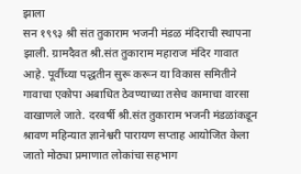झाला
सन १९९३ श्री संत तुकाराम भजनी मंडळ मंदिराची स्थापना झाली. ग्रामदैवत श्री.संत तुकाराम महाराज मंदिर गावात आहे. पूर्वीच्या पद्धतीन सुरू करून या विकास समितीने गावाचा एकोपा अबाधित ठेवण्याच्या तसेच कामाचा वारसा वाखाणले जाते. दरवर्षी श्री.संत तुकाराम भजनी मंडळांकडून श्रावण महिन्यात ज्ञानेश्वरी पारायण सप्ताह आयोजित केला जातो मोठ्या प्रमाणात लोकांचा सहभाग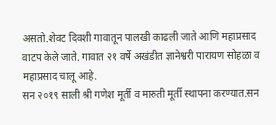असतो.शेवट दिवशी गावातून पालखी काढली जाते आणि महाप्रसाद वाटप केले जाते. गावात २१ वर्षे अखंडीत ज्ञानेश्वरी पारायण सोहळा व महाप्रसाद चालू आहे.
सन २०१९ साली श्री गणेश मूर्ती व मारुती मूर्ती स्थापना करण्यात.सन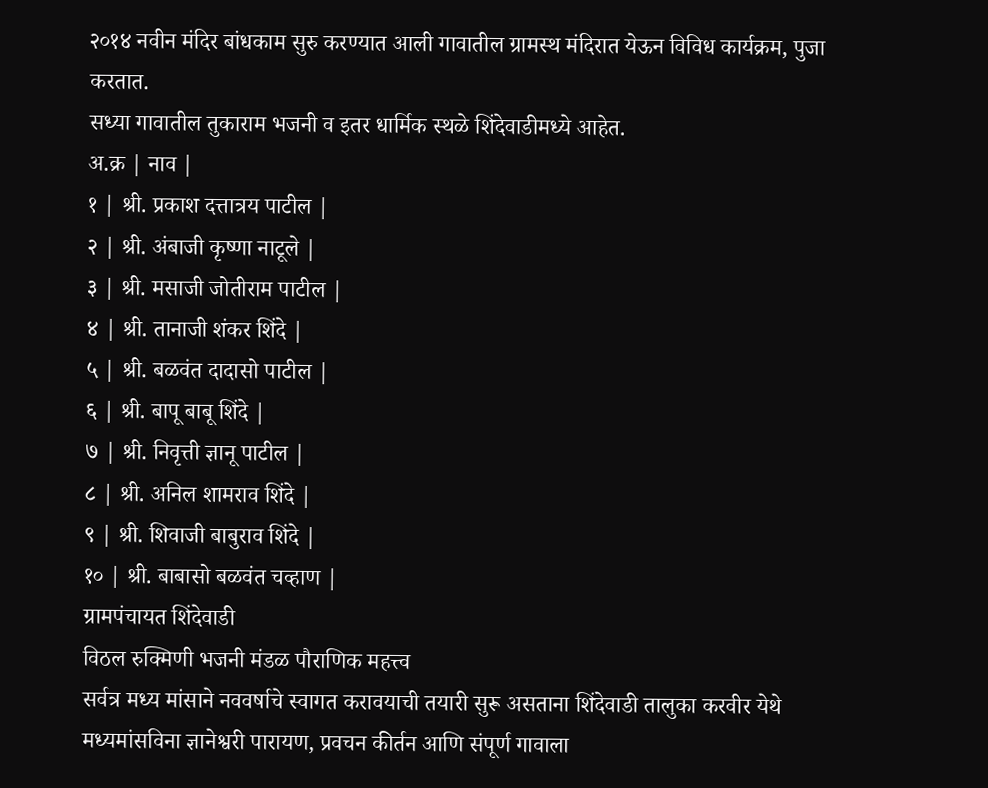२०१४ नवीन मंदिर बांधकाम सुरु करण्यात आली गावातील ग्रामस्थ मंदिरात येऊन विविध कार्यक्रम, पुजा करतात.
सध्या गावातील तुकाराम भजनी व इतर धार्मिक स्थळे शिंदेवाडीमध्ये आहेत.
अ.क्र | नाव |
१ | श्री. प्रकाश दत्तात्रय पाटील |
२ | श्री. अंबाजी कृष्णा नाटूले |
३ | श्री. मसाजी जोतीराम पाटील |
४ | श्री. तानाजी शंकर शिंदे |
५ | श्री. बळवंत दादासो पाटील |
६ | श्री. बापू बाबू शिंदे |
७ | श्री. निवृत्ती ज्ञानू पाटील |
८ | श्री. अनिल शामराव शिंदे |
९ | श्री. शिवाजी बाबुराव शिंदे |
१० | श्री. बाबासो बळवंत चव्हाण |
ग्रामपंचायत शिंदेवाडी
विठल रुक्मिणी भजनी मंडळ पौराणिक महत्त्व
सर्वत्र मध्य मांसाने नववर्षाचे स्वागत करावयाची तयारी सुरू असताना शिंदेवाडी तालुका करवीर येथे मध्यमांसविना ज्ञानेश्वरी पारायण, प्रवचन कीर्तन आणि संपूर्ण गावाला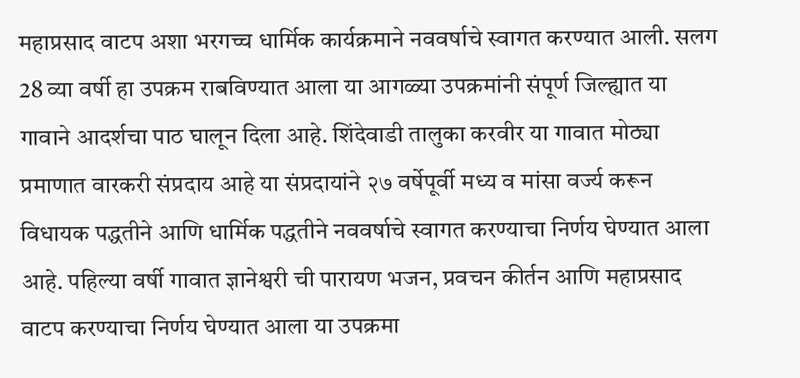महाप्रसाद वाटप अशा भरगच्च धार्मिक कार्यक्रमाने नववर्षाचे स्वागत करण्यात आली. सलग 28 व्या वर्षी हा उपक्रम राबविण्यात आला या आगळ्या उपक्रमांनी संपूर्ण जिल्ह्यात या गावाने आदर्शचा पाठ घालून दिला आहे. शिंदेवाडी तालुका करवीर या गावात मोठ्या प्रमाणात वारकरी संप्रदाय आहे या संप्रदायांने २७ वर्षेपूर्वी मध्य व मांसा वर्ज्य करून विधायक पद्धतीने आणि धार्मिक पद्धतीने नववर्षाचे स्वागत करण्याचा निर्णय घेण्यात आला आहे. पहिल्या वर्षी गावात ज्ञानेश्वरी ची पारायण भजन, प्रवचन कीर्तन आणि महाप्रसाद वाटप करण्याचा निर्णय घेण्यात आला या उपक्रमा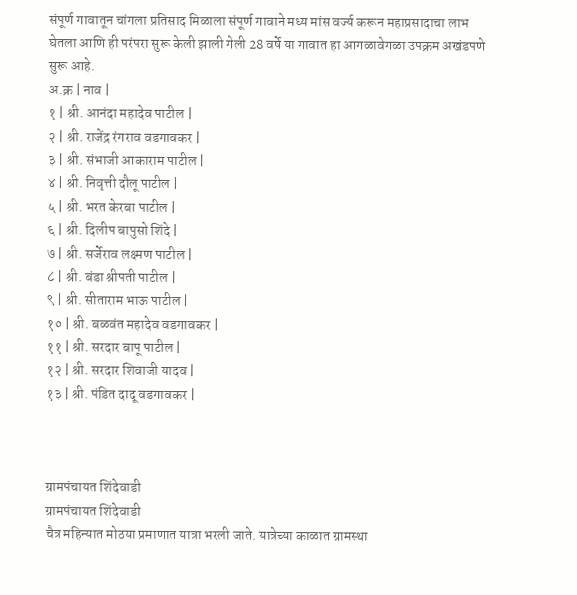संपूर्ण गावातून चांगला प्रतिसाद मिळाला संपूर्ण गावाने मध्य मांस वर्ज्य करून महाप्रसादाचा लाभ घेतला आणि ही परंपरा सुरू केली झाली गेली 28 वर्षे या गावात हा आगळावेगळा उपक्रम अखंडपणे सुरू आहे.
अ.क्र | नाव |
१ | श्री. आनंदा महादेव पाटील |
२ | श्री. राजेंद्र रंगराव वडगावकर |
३ | श्री. संभाजी आकाराम पाटील |
४ | श्री. निवृत्ती दौलू पाटील |
५ | श्री. भरत केरबा पाटील |
६ | श्री. दिलीप बापुसो शिंदे |
७ | श्री. सर्जेराव लक्ष्मण पाटील |
८ | श्री. बंडा श्रीपती पाटील |
९ | श्री. सीताराम भाऊ पाटील |
१० | श्री. बळवंत महादेव वडगावकर |
११ | श्री. सरदार बापू पाटील |
१२ | श्री. सरदार शिवाजी यादव |
१३ | श्री. पंडित दादू वडगावकर |



ग्रामपंचायत शिंदेवाडी
ग्रामपंचायत शिंदेवाडी
चैत्र महिन्यात मोठया प्रमाणात यात्रा भरली जाते. यात्रेच्या काळात ग्रामस्था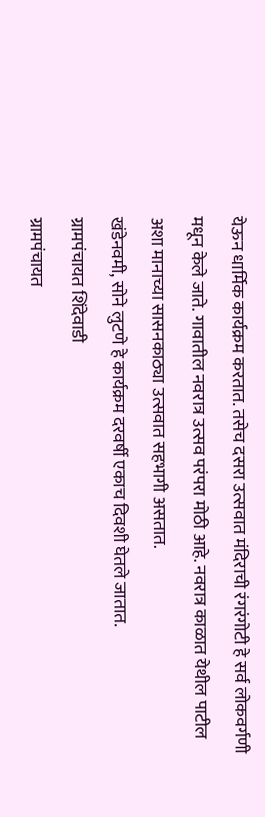येऊन धार्मिक कार्यक्रम करतात. तसेच दसरा उत्सवात मंदिराची रंगरंगोटी हे सर्व लोकवर्गणी मधून केले जाते. गावातील नवरात्र उत्सव परंपरा मोठी आहे. नवरात्र काळात येथील पाटील अशा मानाच्या सासनकाठ्या उत्सवात सहभागी असतात.
खंडेनवमी, सोने लुटणे हे कार्यक्रम दरवर्षी एकाच दिवशी घेतले जातात.
ग्रामपंचायत शिंदेवाडी
ग्रामपंचायत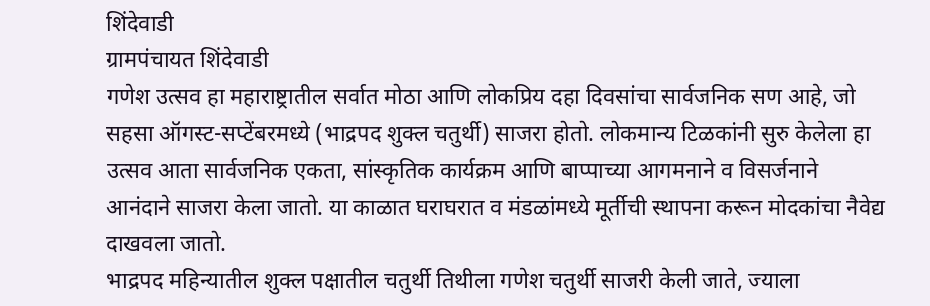शिंदेवाडी
ग्रामपंचायत शिंदेवाडी
गणेश उत्सव हा महाराष्ट्रातील सर्वात मोठा आणि लोकप्रिय दहा दिवसांचा सार्वजनिक सण आहे, जो सहसा ऑगस्ट-सप्टेंबरमध्ये (भाद्रपद शुक्ल चतुर्थी) साजरा होतो. लोकमान्य टिळकांनी सुरु केलेला हा उत्सव आता सार्वजनिक एकता, सांस्कृतिक कार्यक्रम आणि बाप्पाच्या आगमनाने व विसर्जनाने आनंदाने साजरा केला जातो. या काळात घराघरात व मंडळांमध्ये मूर्तीची स्थापना करून मोदकांचा नैवेद्य दाखवला जातो.
भाद्रपद महिन्यातील शुक्ल पक्षातील चतुर्थी तिथीला गणेश चतुर्थी साजरी केली जाते, ज्याला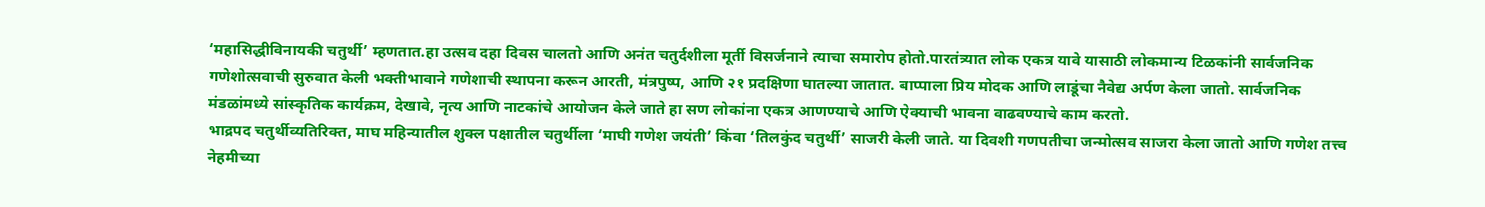‘महासिद्धीविनायकी चतुर्थी’ म्हणतात.हा उत्सव दहा दिवस चालतो आणि अनंत चतुर्दशीला मूर्ती विसर्जनाने त्याचा समारोप होतो.पारतंत्र्यात लोक एकत्र यावे यासाठी लोकमान्य टिळकांनी सार्वजनिक गणेशोत्सवाची सुरुवात केली भक्तीभावाने गणेशाची स्थापना करून आरती, मंत्रपुष्प, आणि २१ प्रदक्षिणा घातल्या जातात. बाप्पाला प्रिय मोदक आणि लाडूंचा नैवेद्य अर्पण केला जातो. सार्वजनिक मंडळांमध्ये सांस्कृतिक कार्यक्रम, देखावे, नृत्य आणि नाटकांचे आयोजन केले जाते हा सण लोकांना एकत्र आणण्याचे आणि ऐक्याची भावना वाढवण्याचे काम करतो.
भाद्रपद चतुर्थीव्यतिरिक्त, माघ महिन्यातील शुक्ल पक्षातील चतुर्थीला ‘माघी गणेश जयंती’ किंवा ‘तिलकुंद चतुर्थी’ साजरी केली जाते. या दिवशी गणपतीचा जन्मोत्सव साजरा केला जातो आणि गणेश तत्त्व नेहमीच्या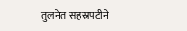तुलनेत सहस्रपटीने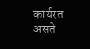कार्यरत असते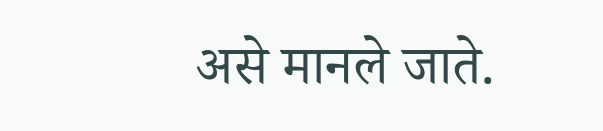असे मानले जाते.